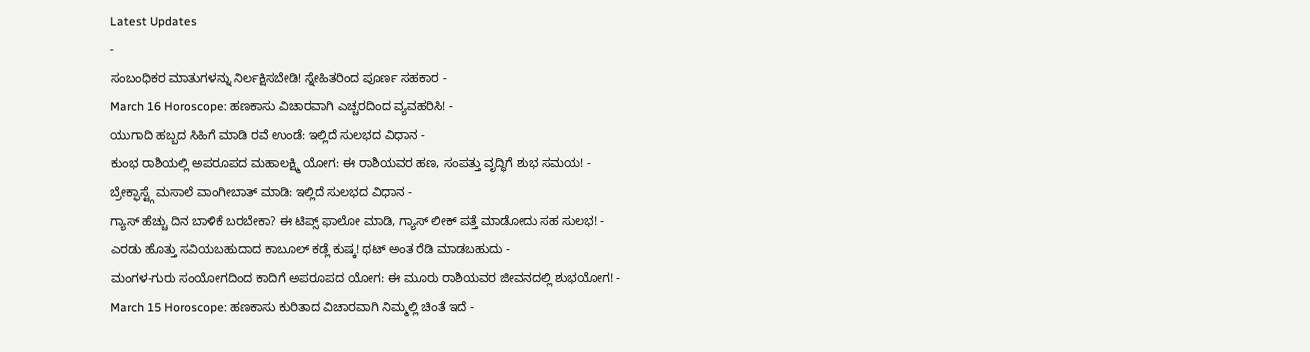Latest Updates
-
ಸಂಬಂಧಿಕರ ಮಾತುಗಳನ್ನು ನಿರ್ಲಕ್ಷಿಸಬೇಡಿ! ಸ್ನೇಹಿತರಿಂದ ಪೂರ್ಣ ಸಹಕಾರ -
March 16 Horoscope: ಹಣಕಾಸು ವಿಚಾರವಾಗಿ ಎಚ್ಚರದಿಂದ ವ್ಯವಹರಿಸಿ! -
ಯುಗಾದಿ ಹಬ್ಬದ ಸಿಹಿಗೆ ಮಾಡಿ ರವೆ ಉಂಡೆ: ಇಲ್ಲಿದೆ ಸುಲಭದ ವಿಧಾನ -
ಕುಂಭ ರಾಶಿಯಲ್ಲಿ ಅಪರೂಪದ ಮಹಾಲಕ್ಷ್ಮಿ ಯೋಗ: ಈ ರಾಶಿಯವರ ಹಣ, ಸಂಪತ್ತು ವೃದ್ಧಿಗೆ ಶುಭ ಸಮಯ! -
ಬ್ರೇಕ್ಫಾಸ್ಟ್ಗೆ ಮಸಾಲೆ ವಾಂಗೀಬಾತ್ ಮಾಡಿ: ಇಲ್ಲಿದೆ ಸುಲಭದ ವಿಧಾನ -
ಗ್ಯಾಸ್ ಹೆಚ್ಚು ದಿನ ಬಾಳಿಕೆ ಬರಬೇಕಾ? ಈ ಟಿಪ್ಸ್ ಫಾಲೋ ಮಾಡಿ, ಗ್ಯಾಸ್ ಲೀಕ್ ಪತ್ತೆ ಮಾಡೋದು ಸಹ ಸುಲಭ! -
ಎರಡು ಹೊತ್ತು ಸವಿಯಬಹುದಾದ ಕಾಬೂಲ್ ಕಡ್ಲೆ ಕುಷ್ಕ! ಥಟ್ ಅಂತ ರೆಡಿ ಮಾಡಬಹುದು -
ಮಂಗಳ-ಗುರು ಸಂಯೋಗದಿಂದ ಕಾದಿಗೆ ಅಪರೂಪದ ಯೋಗ: ಈ ಮೂರು ರಾಶಿಯವರ ಜೀವನದಲ್ಲಿ ಶುಭಯೋಗ! -
March 15 Horoscope: ಹಣಕಾಸು ಕುರಿತಾದ ವಿಚಾರವಾಗಿ ನಿಮ್ಮಲ್ಲಿ ಚಿಂತೆ ಇದೆ -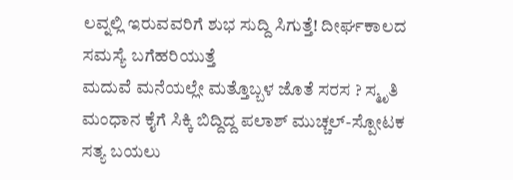ಲವ್ನಲ್ಲಿ ಇರುವವರಿಗೆ ಶುಭ ಸುದ್ದಿ ಸಿಗುತ್ತೆ! ದೀರ್ಘಕಾಲದ ಸಮಸ್ಯೆ ಬಗೆಹರಿಯುತ್ತೆ
ಮದುವೆ ಮನೆಯಲ್ಲೇ ಮತ್ತೊಬ್ಬಳ ಜೊತೆ ಸರಸ ? ಸ್ಮೃತಿ ಮಂಧಾನ ಕೈಗೆ ಸಿಕ್ಕಿ ಬಿದ್ದಿದ್ದ ಪಲಾಶ್ ಮುಚ್ಚಲ್-ಸ್ಪೋಟಕ ಸತ್ಯ ಬಯಲು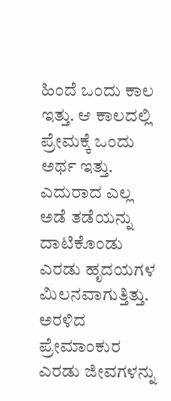ಹಿಂದೆ ಒಂದು ಕಾಲ ಇತ್ತು. ಆ ಕಾಲದಲ್ಲಿ ಪ್ರೇಮಕ್ಕೆ ಒಂದು ಅರ್ಥ ಇತ್ತು. ಎದುರಾದ ಎಲ್ಲ ಅಡೆ ತಡೆಯನ್ನು ದಾಟಿಕೊಂಡು ಎರಡು ಹೃದಯಗಳ ಮಿಲನವಾಗುತ್ತಿತ್ತು. ಅರಳಿದ ಪ್ರೇಮಾಂಕುರ ಎರಡು ಜೀವಗಳನ್ನು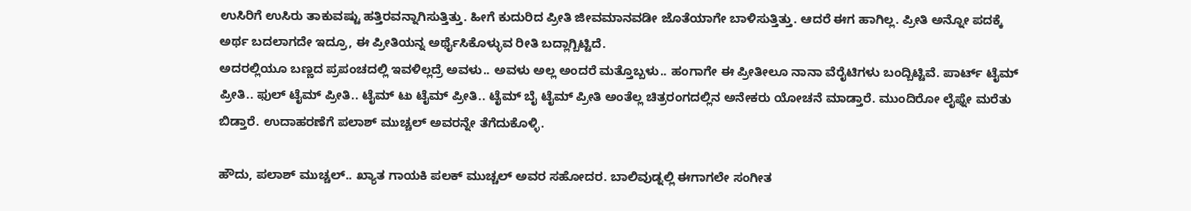ಉಸಿರಿಗೆ ಉಸಿರು ತಾಕುವಷ್ಟು ಹತ್ತಿರವನ್ನಾಗಿಸುತ್ತಿತ್ತು. ಹೀಗೆ ಕುದುರಿದ ಪ್ರೀತಿ ಜೀವಮಾನವಡೀ ಜೊತೆಯಾಗೇ ಬಾಳಿಸುತ್ತಿತ್ತು. ಆದರೆ ಈಗ ಹಾಗಿಲ್ಲ. ಪ್ರೀತಿ ಅನ್ನೋ ಪದಕ್ಕೆ ಅರ್ಥ ಬದಲಾಗದೇ ಇದ್ರೂ, ಈ ಪ್ರೀತಿಯನ್ನ ಅರ್ಥೈಸಿಕೊಳ್ಳುವ ರೀತಿ ಬದ್ಲಾಗ್ಬಿಟ್ಟಿದೆ.
ಅದರಲ್ಲಿಯೂ ಬಣ್ಣದ ಪ್ರಪಂಚದಲ್ಲಿ ಇವಳಿಲ್ಲದ್ರೆ ಅವಳು.. ಅವಳು ಅಲ್ಲ ಅಂದರೆ ಮತ್ತೊಬ್ಬಳು.. ಹಂಗಾಗೇ ಈ ಪ್ರೀತೀಲೂ ನಾನಾ ವೆರೈಟಿಗಳು ಬಂದ್ಬಿಟ್ಟಿವೆ. ಪಾರ್ಟ್ ಟೈಮ್ ಪ್ರೀತಿ.. ಫುಲ್ ಟೈಮ್ ಪ್ರೀತಿ.. ಟೈಮ್ ಟು ಟೈಮ್ ಪ್ರೀತಿ.. ಟೈಮ್ ಬೈ ಟೈಮ್ ಪ್ರೀತಿ ಅಂತೆಲ್ಲ ಚಿತ್ರರಂಗದಲ್ಲಿನ ಅನೇಕರು ಯೋಚನೆ ಮಾಡ್ತಾರೆ. ಮುಂದಿರೋ ಲೈಫ್ನೇ ಮರೆತು ಬಿಡ್ತಾರೆ. ಉದಾಹರಣೆಗೆ ಪಲಾಶ್ ಮುಚ್ಚಲ್ ಅವರನ್ನೇ ತೆಗೆದುಕೊಳ್ಳಿ.

ಹೌದು, ಪಲಾಶ್ ಮುಚ್ಚಲ್.. ಖ್ಯಾತ ಗಾಯಕಿ ಪಲಕ್ ಮುಚ್ಚಲ್ ಅವರ ಸಹೋದರ. ಬಾಲಿವುಡ್ನಲ್ಲಿ ಈಗಾಗಲೇ ಸಂಗೀತ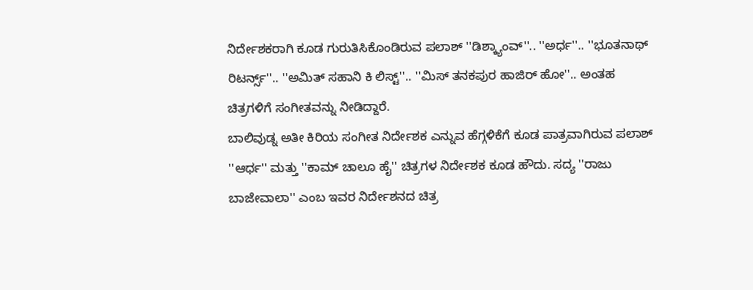ನಿರ್ದೇಶಕರಾಗಿ ಕೂಡ ಗುರುತಿಸಿಕೊಂಡಿರುವ ಪಲಾಶ್ ''ಡಿಶ್ಕ್ಯಾಂವ್''.. ''ಅರ್ಧ''.. ''ಭೂತನಾಥ್ ರಿಟರ್ನ್ಸ್''.. ''ಅಮಿತ್ ಸಹಾನಿ ಕಿ ಲಿಸ್ಟ್''.. ''ಮಿಸ್ ತನಕಪುರ ಹಾಜಿರ್ ಹೋ''.. ಅಂತಹ ಚಿತ್ರಗಳಿಗೆ ಸಂಗೀತವನ್ನು ನೀಡಿದ್ದಾರೆ.
ಬಾಲಿವುಡ್ನ ಅತೀ ಕಿರಿಯ ಸಂಗೀತ ನಿರ್ದೇಶಕ ಎನ್ನುವ ಹೆಗ್ಗಳಿಕೆಗೆ ಕೂಡ ಪಾತ್ರವಾಗಿರುವ ಪಲಾಶ್ ''ಆರ್ಧ'' ಮತ್ತು ''ಕಾಮ್ ಚಾಲೂ ಹೈ'' ಚಿತ್ರಗಳ ನಿರ್ದೇಶಕ ಕೂಡ ಹೌದು. ಸದ್ಯ ''ರಾಜು ಬಾಜೇವಾಲಾ'' ಎಂಬ ಇವರ ನಿರ್ದೇಶನದ ಚಿತ್ರ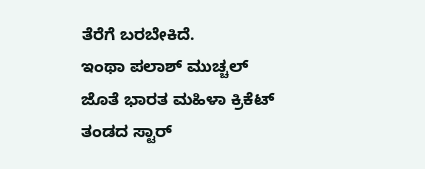ತೆರೆಗೆ ಬರಬೇಕಿದೆ.
ಇಂಥಾ ಪಲಾಶ್ ಮುಚ್ಚಲ್ ಜೊತೆ ಭಾರತ ಮಹಿಳಾ ಕ್ರಿಕೆಟ್ ತಂಡದ ಸ್ಟಾರ್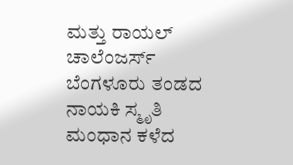ಮತ್ತು ರಾಯಲ್ ಚಾಲೆಂಜರ್ಸ್ ಬೆಂಗಳೂರು ತಂಡದ ನಾಯಕಿ ಸ್ಮೃತಿ ಮಂಧಾನ ಕಳೆದ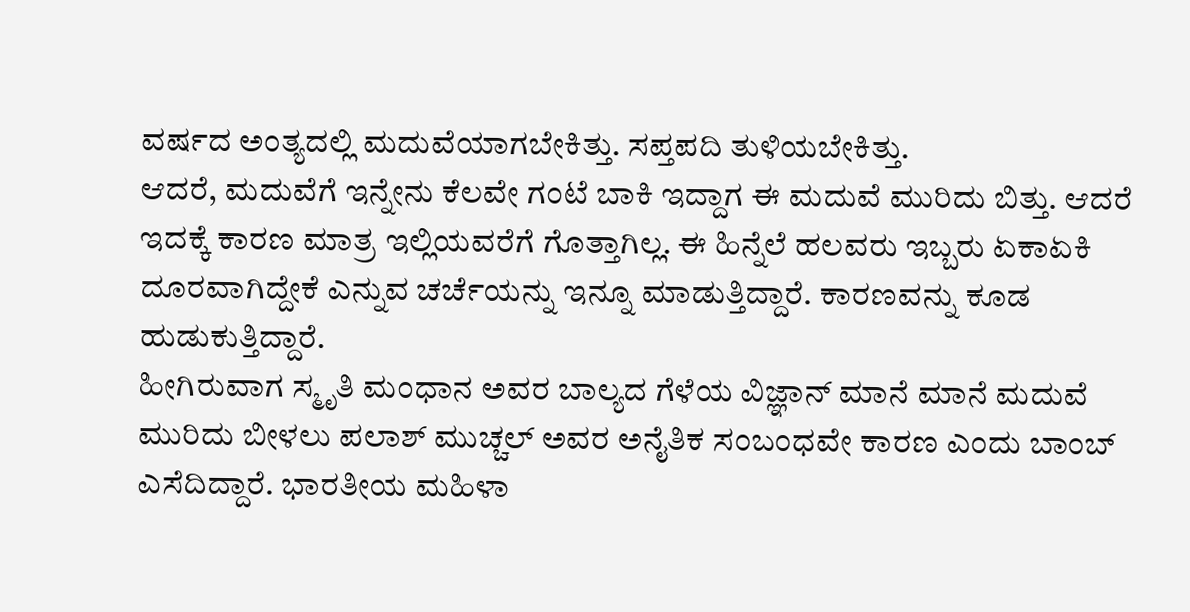ವರ್ಷದ ಅಂತ್ಯದಲ್ಲಿ ಮದುವೆಯಾಗಬೇಕಿತ್ತು. ಸಪ್ತಪದಿ ತುಳಿಯಬೇಕಿತ್ತು.
ಆದರೆ, ಮದುವೆಗೆ ಇನ್ನೇನು ಕೆಲವೇ ಗಂಟೆ ಬಾಕಿ ಇದ್ದಾಗ ಈ ಮದುವೆ ಮುರಿದು ಬಿತ್ತು. ಆದರೆ ಇದಕ್ಕೆ ಕಾರಣ ಮಾತ್ರ ಇಲ್ಲಿಯವರೆಗೆ ಗೊತ್ತಾಗಿಲ್ಲ. ಈ ಹಿನ್ನೆಲೆ ಹಲವರು ಇಬ್ಬರು ಏಕಾಏಕಿ ದೂರವಾಗಿದ್ದೇಕೆ ಎನ್ನುವ ಚರ್ಚೆಯನ್ನು ಇನ್ನೂ ಮಾಡುತ್ತಿದ್ದಾರೆ. ಕಾರಣವನ್ನು ಕೂಡ ಹುಡುಕುತ್ತಿದ್ದಾರೆ.
ಹೀಗಿರುವಾಗ ಸ್ಮೃತಿ ಮಂಧಾನ ಅವರ ಬಾಲ್ಯದ ಗೆಳೆಯ ವಿಜ್ಞಾನ್ ಮಾನೆ ಮಾನೆ ಮದುವೆ ಮುರಿದು ಬೀಳಲು ಪಲಾಶ್ ಮುಚ್ಚಲ್ ಅವರ ಅನೈತಿಕ ಸಂಬಂಧವೇ ಕಾರಣ ಎಂದು ಬಾಂಬ್ ಎಸೆದಿದ್ದಾರೆ. ಭಾರತೀಯ ಮಹಿಳಾ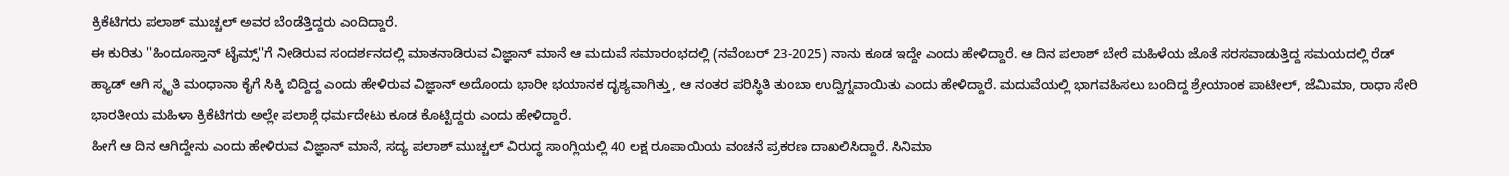ಕ್ರಿಕೆಟಿಗರು ಪಲಾಶ್ ಮುಚ್ಚಲ್ ಅವರ ಬೆಂಡೆತ್ತಿದ್ದರು ಎಂದಿದ್ದಾರೆ.
ಈ ಕುರಿತು ''ಹಿಂದೂಸ್ತಾನ್ ಟೈಮ್ಸ್''ಗೆ ನೀಡಿರುವ ಸಂದರ್ಶನದಲ್ಲಿ ಮಾತನಾಡಿರುವ ವಿಜ್ಞಾನ್ ಮಾನೆ ಆ ಮದುವೆ ಸಮಾರಂಭದಲ್ಲಿ (ನವೆಂಬರ್ 23-2025) ನಾನು ಕೂಡ ಇದ್ದೇ ಎಂದು ಹೇಳಿದ್ದಾರೆ. ಆ ದಿನ ಪಲಾಶ್ ಬೇರೆ ಮಹಿಳೆಯ ಜೊತೆ ಸರಸವಾಡುತ್ತಿದ್ದ ಸಮಯದಲ್ಲಿ ರೆಡ್ ಹ್ಯಾಡ್ ಆಗಿ ಸ್ಮೃತಿ ಮಂಧಾನಾ ಕೈಗೆ ಸಿಕ್ಕಿ ಬಿದ್ದಿದ್ದ ಎಂದು ಹೇಳಿರುವ ವಿಜ್ಞಾನ್ ಅದೊಂದು ಭಾರೀ ಭಯಾನಕ ದೃಶ್ಯವಾಗಿತ್ತು, ಆ ನಂತರ ಪರಿಸ್ಥಿತಿ ತುಂಬಾ ಉದ್ವಿಗ್ನವಾಯಿತು ಎಂದು ಹೇಳಿದ್ದಾರೆ. ಮದುವೆಯಲ್ಲಿ ಭಾಗವಹಿಸಲು ಬಂದಿದ್ದ ಶ್ರೇಯಾಂಕ ಪಾಟೀಲ್, ಜೆಮಿಮಾ, ರಾಧಾ ಸೇರಿ ಭಾರತೀಯ ಮಹಿಳಾ ಕ್ರಿಕೆಟಿಗರು ಅಲ್ಲೇ ಪಲಾಶ್ಗೆ ಧರ್ಮದೇಟು ಕೂಡ ಕೊಟ್ಟಿದ್ದರು ಎಂದು ಹೇಳಿದ್ದಾರೆ.
ಹೀಗೆ ಆ ದಿನ ಆಗಿದ್ದೇನು ಎಂದು ಹೇಳಿರುವ ವಿಜ್ಞಾನ್ ಮಾನೆ, ಸದ್ಯ ಪಲಾಶ್ ಮುಚ್ಚಲ್ ವಿರುದ್ಧ ಸಾಂಗ್ಲಿಯಲ್ಲಿ 40 ಲಕ್ಷ ರೂಪಾಯಿಯ ವಂಚನೆ ಪ್ರಕರಣ ದಾಖಲಿಸಿದ್ದಾರೆ. ಸಿನಿಮಾ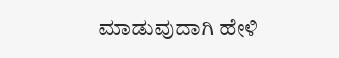ಮಾಡುವುದಾಗಿ ಹೇಳಿ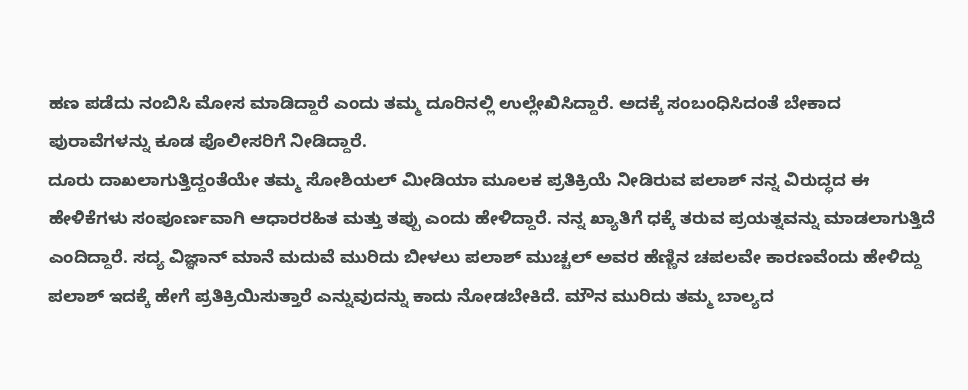ಹಣ ಪಡೆದು ನಂಬಿಸಿ ಮೋಸ ಮಾಡಿದ್ದಾರೆ ಎಂದು ತಮ್ಮ ದೂರಿನಲ್ಲಿ ಉಲ್ಲೇಖಿಸಿದ್ದಾರೆ. ಅದಕ್ಕೆ ಸಂಬಂಧಿಸಿದಂತೆ ಬೇಕಾದ ಪುರಾವೆಗಳನ್ನು ಕೂಡ ಪೊಲೀಸರಿಗೆ ನೀಡಿದ್ದಾರೆ.
ದೂರು ದಾಖಲಾಗುತ್ತಿದ್ದಂತೆಯೇ ತಮ್ಮ ಸೋಶಿಯಲ್ ಮೀಡಿಯಾ ಮೂಲಕ ಪ್ರತಿಕ್ರಿಯೆ ನೀಡಿರುವ ಪಲಾಶ್ ನನ್ನ ವಿರುದ್ಧದ ಈ ಹೇಳಿಕೆಗಳು ಸಂಪೂರ್ಣವಾಗಿ ಆಧಾರರಹಿತ ಮತ್ತು ತಪ್ಪು ಎಂದು ಹೇಳಿದ್ದಾರೆ. ನನ್ನ ಖ್ಯಾತಿಗೆ ಧಕ್ಕೆ ತರುವ ಪ್ರಯತ್ನವನ್ನು ಮಾಡಲಾಗುತ್ತಿದೆ ಎಂದಿದ್ದಾರೆ. ಸದ್ಯ ವಿಜ್ಞಾನ್ ಮಾನೆ ಮದುವೆ ಮುರಿದು ಬೀಳಲು ಪಲಾಶ್ ಮುಚ್ಚಲ್ ಅವರ ಹೆಣ್ಣಿನ ಚಪಲವೇ ಕಾರಣವೆಂದು ಹೇಳಿದ್ದು ಪಲಾಶ್ ಇದಕ್ಕೆ ಹೇಗೆ ಪ್ರತಿಕ್ರಿಯಿಸುತ್ತಾರೆ ಎನ್ನುವುದನ್ನು ಕಾದು ನೋಡಬೇಕಿದೆ. ಮೌನ ಮುರಿದು ತಮ್ಮ ಬಾಲ್ಯದ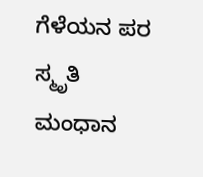ಗೆಳೆಯನ ಪರ ಸ್ಮೃತಿ ಮಂಧಾನ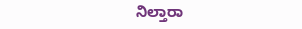ನಿಲ್ತಾರಾ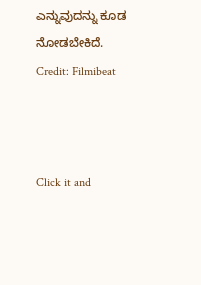ಎನ್ನುವುದನ್ನು ಕೂಡ ನೋಡಬೇಕಿದೆ.
Credit: Filmibeat



Click it and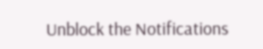Unblock the Notifications